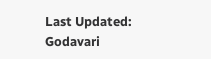Last Updated:
Godavari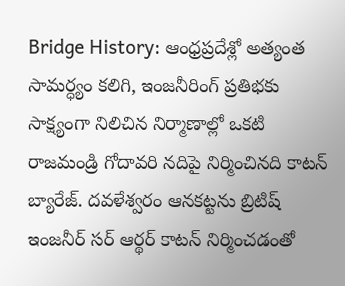Bridge History: ఆంధ్రప్రదేశ్లో అత్యంత సామర్ధ్యం కలిగి, ఇంజనీరింగ్ ప్రతిభకు సాక్ష్యంగా నిలిచిన నిర్మాణాల్లో ఒకటి రాజమండ్రి గోదావరి నదిపై నిర్మించినది కాటన్ బ్యారేజ్. దవళేశ్వరం ఆనకట్టను బ్రిటిష్ ఇంజనీర్ సర్ ఆర్థర్ కాటన్ నిర్మించడంతో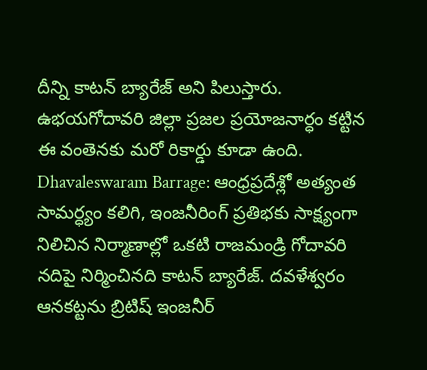దీన్ని కాటన్ బ్యారేజ్ అని పిలుస్తారు. ఉభయగోదావరి జిల్లా ప్రజల ప్రయోజనార్ధం కట్టిన ఈ వంతెనకు మరో రికార్డు కూడా ఉంది.
Dhavaleswaram Barrage: ఆంధ్రప్రదేశ్లో అత్యంత సామర్ధ్యం కలిగి, ఇంజనీరింగ్ ప్రతిభకు సాక్ష్యంగా నిలిచిన నిర్మాణాల్లో ఒకటి రాజమండ్రి గోదావరి నదిపై నిర్మించినది కాటన్ బ్యారేజ్. దవళేశ్వరం ఆనకట్టను బ్రిటిష్ ఇంజనీర్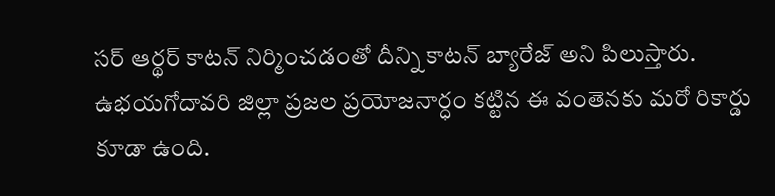సర్ ఆర్థర్ కాటన్ నిర్మించడంతో దీన్ని కాటన్ బ్యారేజ్ అని పిలుస్తారు. ఉభయగోదావరి జిల్లా ప్రజల ప్రయోజనార్ధం కట్టిన ఈ వంతెనకు మరో రికార్డు కూడా ఉంది.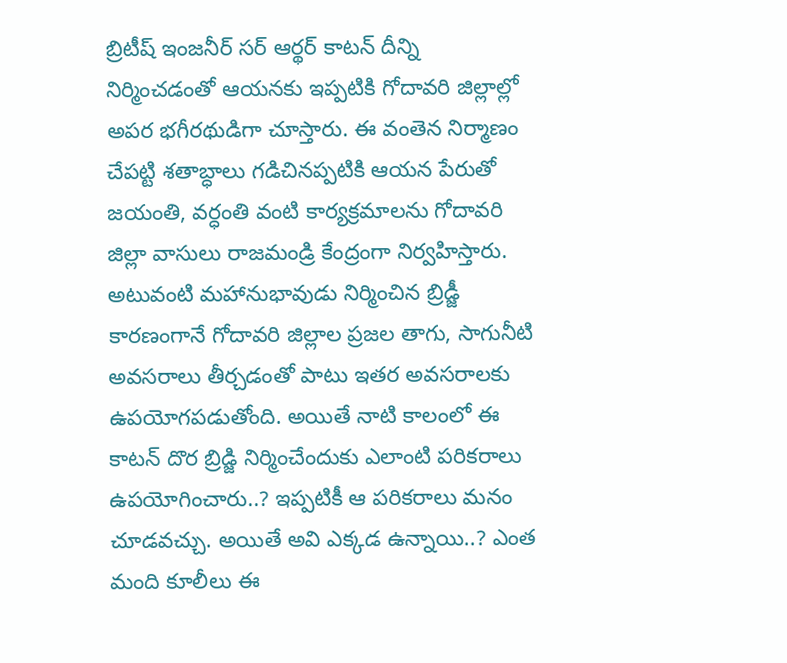బ్రిటీష్ ఇంజనీర్ సర్ ఆర్థర్ కాటన్ దీన్ని నిర్మించడంతో ఆయనకు ఇప్పటికి గోదావరి జిల్లాల్లో అపర భగీరథుడిగా చూస్తారు. ఈ వంతెన నిర్మాణం చేపట్టి శతాబ్ధాలు గడిచినప్పటికి ఆయన పేరుతో జయంతి, వర్ధంతి వంటి కార్యక్రమాలను గోదావరి జిల్లా వాసులు రాజమండ్రి కేంద్రంగా నిర్వహిస్తారు. అటువంటి మహానుభావుడు నిర్మించిన బ్రిడ్జీ కారణంగానే గోదావరి జిల్లాల ప్రజల తాగు, సాగునీటి అవసరాలు తీర్చడంతో పాటు ఇతర అవసరాలకు ఉపయోగపడుతోంది. అయితే నాటి కాలంలో ఈ కాటన్ దొర బ్రిడ్జి నిర్మించేందుకు ఎలాంటి పరికరాలు ఉపయోగించారు..? ఇప్పటికీ ఆ పరికరాలు మనం చూడవచ్చు. అయితే అవి ఎక్కడ ఉన్నాయి..? ఎంత మంది కూలీలు ఈ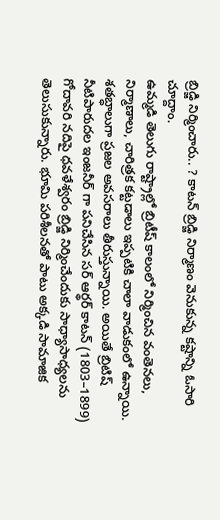బ్రిడ్జి నిర్మించారు.. ? కాటన్ బ్రిడ్జి నిర్మాణం వెనుకున్న కష్టాన్ని ఓసారి చూద్దాం.
ఉమ్మడి తెలుగు రాష్ట్రాల్లో బ్రిటీష్ కాలంలో నిర్మించిన వంతెనలు, నిర్మాణాలు, చారిత్రక కట్టడాలు ఇప్పటికి చాలా వాడుకంలో ఉన్నాయి. శతబ్ధాలుగా ప్రజల అవసరాలు తీరుస్తున్నాయి. అయితే బ్రిటిష్ నీటిపారుదల ఇంజనీర్ గా పనిచేసిన సర్ ఆర్థర్ కాటన్ (1803–1899) గోదావరి నదిపై ధవళేశ్వరం బ్రిడ్జి నిర్మించేందుకు సాధ్యాసాధ్యలను తెలుసుకున్నారు. భూమి పరిశీలనతో పాటు అక్కడి సామాజిక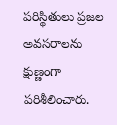పరిస్థితులు ప్రజల అవసరాలను క్షుణ్ణంగా పరిశీలించారు.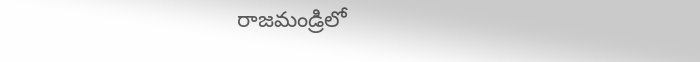రాజమండ్రిలో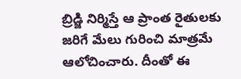బ్రిడ్జి నిర్మిస్తే ఆ ప్రాంత రైతులకు జరిగే మేలు గురించి మాత్రమే ఆలోచించారు. దీంతో ఈ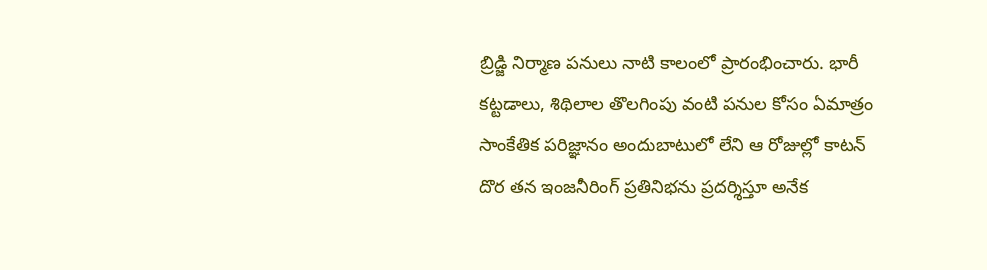బ్రిడ్జి నిర్మాణ పనులు నాటి కాలంలో ప్రారంభించారు. భారీ కట్టడాలు, శిథిలాల తొలగింపు వంటి పనుల కోసం ఏమాత్రం సాంకేతిక పరిజ్ఞానం అందుబాటులో లేని ఆ రోజుల్లో కాటన్ దొర తన ఇంజనీరింగ్ ప్రతినిభను ప్రదర్శిస్తూ అనేక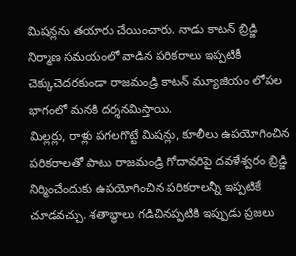మిషన్లను తయారు చేయించారు. నాడు కాటన్ బ్రిడ్జి నిర్మాణ సమయంలో వాడిన పరికరాలు ఇప్పటికీ చెక్కుచెదరకుండా రాజమండ్రి కాటన్ మ్యూజియం లోపల భాగంలో మనకి దర్శనమిస్తాయి.
మిల్లర్లు, రాళ్లు పగలగొట్టే మిషన్లు, కూలీలు ఉపయోగించిన పరికరాలతో పాటు రాజమండ్రి గోదావరిపై దవళేశ్వరం బ్రిడ్జి నిర్మించేందుకు ఉపయోగించిన పరికరాలన్నీ ఇప్పటికే చూడవచ్చు. శతాబ్ధాలు గడిచినప్పటికి ఇప్పుడు ప్రజలు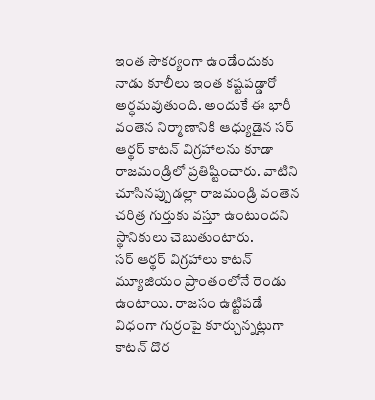ఇంత సౌకర్యంగా ఉండేందుకు నాడు కూలీలు ఇంత కష్టపడ్డారో అర్ధమవుతుంది. అందుకే ఈ భారీ వంతెన నిర్మాణానికి ఆధ్యుడైన సర్ ఆర్థర్ కాటన్ విగ్రహాలను కూడా రాజమండ్రిలో ప్రతిష్టించారు. వాటిని చూసినప్పుడల్లా రాజమండ్రి వంతెన చరిత్ర గుర్తుకు వస్తూ ఉంటుందని స్థానికులు చెబుతుంటారు.
సర్ ఆర్థర్ విగ్రహాలు కాటన్ మ్యూజియం ప్రాంతంలోనే రెండు ఉంటాయి. రాజసం ఉట్టిపడే విధంగా గుర్రంపై కూర్చున్నట్లుగా కాటన్ దొర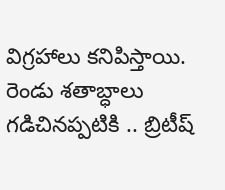విగ్రహాలు కనిపిస్తాయి. రెండు శతాబ్ధాలు గడిచినప్పటికి .. బ్రిటీష్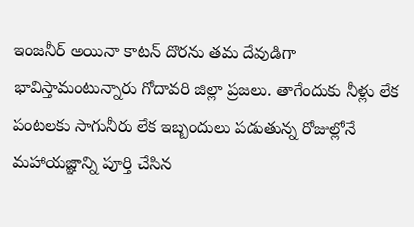ఇంజనీర్ అయినా కాటన్ దొరను తమ దేవుడిగా భావిస్తామంటున్నారు గోదావరి జిల్లా ప్రజలు. తాగేందుకు నీళ్లు లేక పంటలకు సాగునీరు లేక ఇబ్బందులు పడుతున్న రోజుల్లోనే మహాయజ్ఞాన్ని పూర్తి చేసిన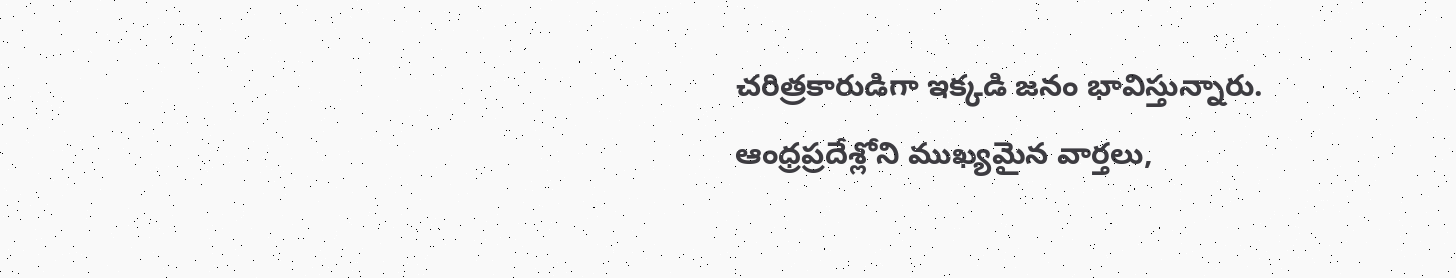చరిత్రకారుడిగా ఇక్కడి జనం భావిస్తున్నారు.
ఆంధ్రప్రదేశ్లోని ముఖ్యమైన వార్తలు,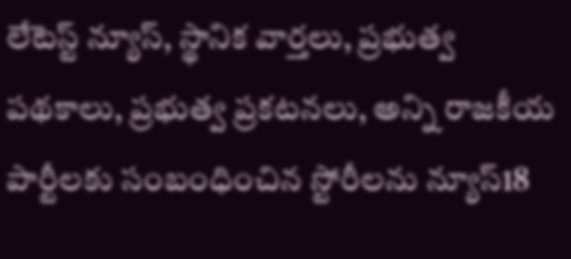లేటెస్ట్ న్యూస్, స్థానిక వార్తలు, ప్రభుత్వ పథకాలు, ప్రభుత్వ ప్రకటనలు, అన్ని రాజకీయ పార్టీలకు సంబంధించిన స్టోరీలను న్యూస్18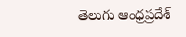తెలుగు ఆంధ్రప్రదేశ్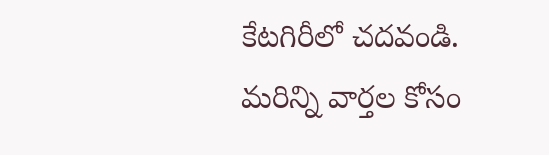కేటగిరీలో చదవండి. మరిన్ని వార్తల కోసం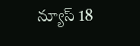న్యూస్ 18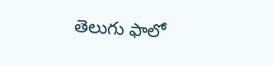తెలుగు ఫాలో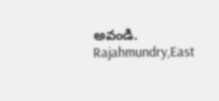అవండి.
Rajahmundry,East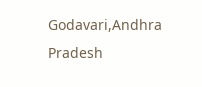Godavari,Andhra Pradesh